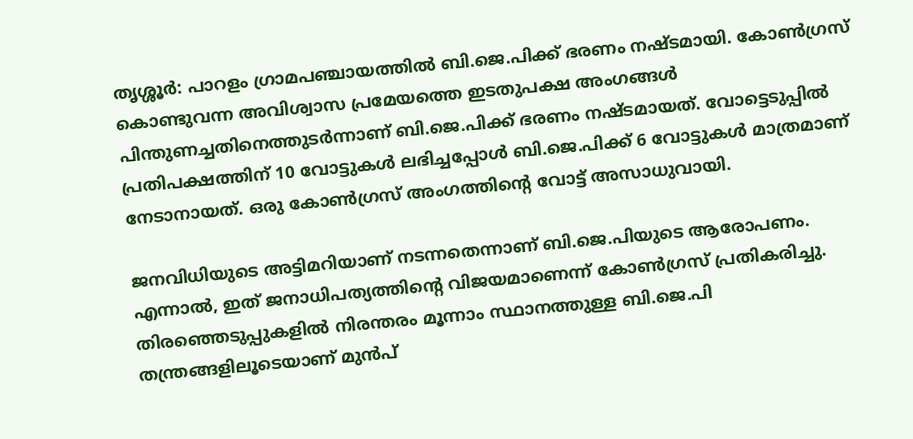തൃശ്ശൂർ: പാറളം ഗ്രാമപഞ്ചായത്തിൽ ബി.ജെ.പിക്ക് ഭരണം നഷ്ടമായി. കോൺഗ്രസ് കൊണ്ടുവന്ന അവിശ്വാസ പ്രമേയത്തെ ഇടതുപക്ഷ അംഗങ്ങൾ പിന്തുണച്ചതിനെത്തുടർന്നാണ് ബി.ജെ.പിക്ക് ഭരണം നഷ്ടമായത്. വോട്ടെടുപ്പിൽ പ്രതിപക്ഷത്തിന് 10 വോട്ടുകൾ ലഭിച്ചപ്പോൾ ബി.ജെ.പിക്ക് 6 വോട്ടുകൾ മാത്രമാണ് നേടാനായത്. ഒരു കോൺഗ്രസ് അംഗത്തിന്റെ വോട്ട് അസാധുവായി.

ജനവിധിയുടെ അട്ടിമറിയാണ് നടന്നതെന്നാണ് ബി.ജെ.പിയുടെ ആരോപണം. എന്നാൽ, ഇത് ജനാധിപത്യത്തിന്റെ വിജയമാണെന്ന് കോൺഗ്രസ് പ്രതികരിച്ചു. തിരഞ്ഞെടുപ്പുകളിൽ നിരന്തരം മൂന്നാം സ്ഥാനത്തുള്ള ബി.ജെ.പി തന്ത്രങ്ങളിലൂടെയാണ് മുൻപ്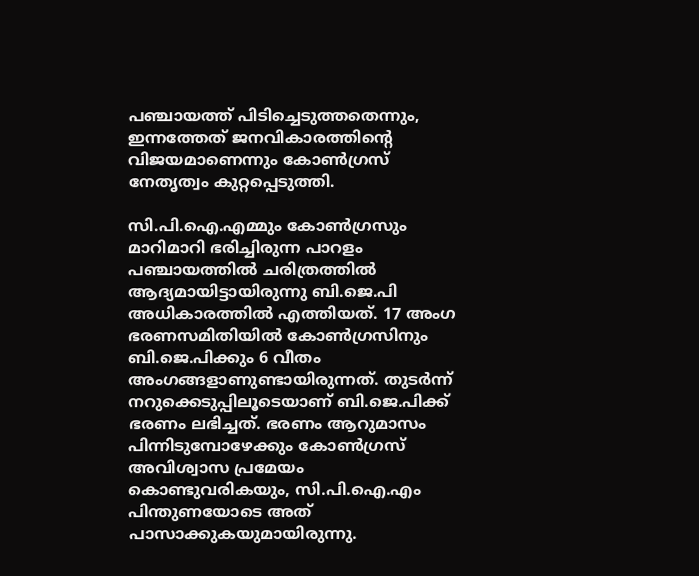പഞ്ചായത്ത് പിടിച്ചെടുത്തതെന്നും, ഇന്നത്തേത് ജനവികാരത്തിന്റെ വിജയമാണെന്നും കോൺഗ്രസ് നേതൃത്വം കുറ്റപ്പെടുത്തി.

സി.പി.ഐ.എമ്മും കോൺഗ്രസും മാറിമാറി ഭരിച്ചിരുന്ന പാറളം പഞ്ചായത്തിൽ ചരിത്രത്തിൽ ആദ്യമായിട്ടായിരുന്നു ബി.ജെ.പി അധികാരത്തിൽ എത്തിയത്. 17 അംഗ ഭരണസമിതിയിൽ കോൺഗ്രസിനും ബി.ജെ.പിക്കും 6 വീതം അംഗങ്ങളാണുണ്ടായിരുന്നത്. തുടർന്ന് നറുക്കെടുപ്പിലൂടെയാണ് ബി.ജെ.പിക്ക് ഭരണം ലഭിച്ചത്. ഭരണം ആറുമാസം പിന്നിടുമ്പോഴേക്കും കോൺഗ്രസ് അവിശ്വാസ പ്രമേയം കൊണ്ടുവരികയും, സി.പി.ഐ.എം പിന്തുണയോടെ അത് പാസാക്കുകയുമായിരുന്നു.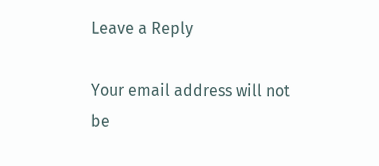Leave a Reply

Your email address will not be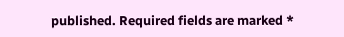published. Required fields are marked *